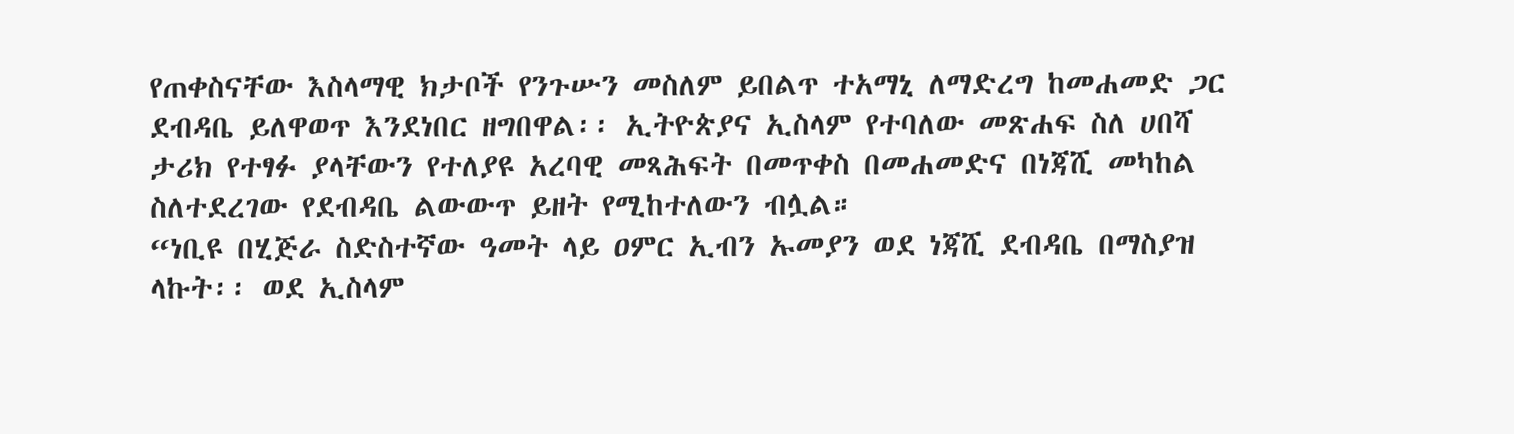የጠቀስናቸው እስላማዊ ክታቦች የንጉሡን መስለም ይበልጥ ተአማኒ ለማድረግ ከመሐመድ ጋር ደብዳቤ ይለዋወጥ እንደነበር ዘግበዋል፡፡ ኢትዮጵያና ኢስላም የተባለው መጽሐፍ ስለ ሀበሻ ታሪክ የተፃፉ ያላቸውን የተለያዩ አረባዊ መጻሕፍት በመጥቀስ በመሐመድና በነጃሺ መካከል ስለተደረገው የደብዳቤ ልውውጥ ይዘት የሚከተለውን ብሏል።
“ነቢዩ በሂጅራ ስድስተኛው ዓመት ላይ ዐምር ኢብን ኡመያን ወደ ነጃሺ ደብዳቤ በማስያዝ ላኩት፡፡ ወደ ኢስላም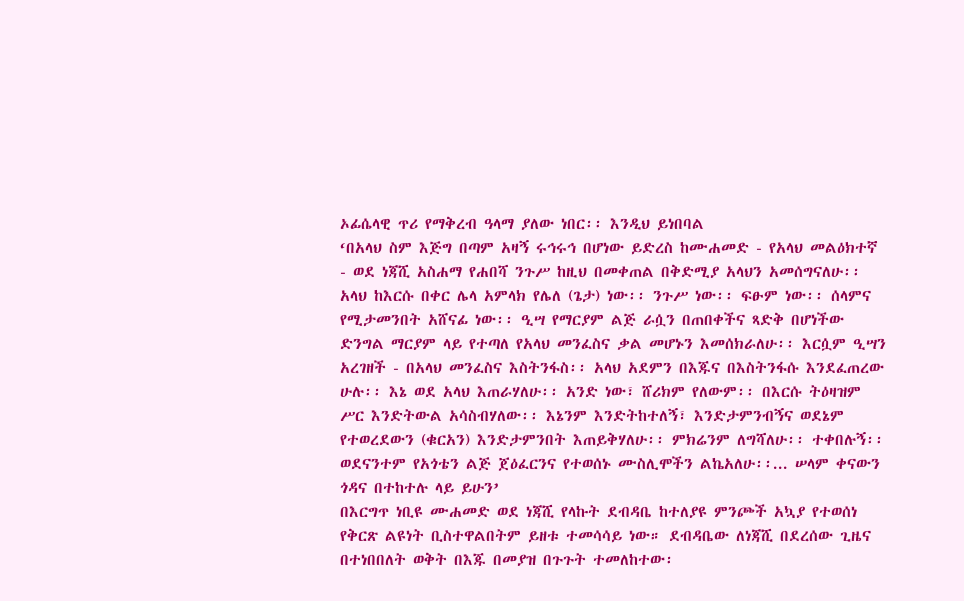ኦፊሴላዊ ጥሪ የማቅረብ ዓላማ ያለው ነበር፡፡ እንዲህ ይነበባል
‘በአላህ ስም እጅግ በጣም አዛኝ ሩኅሩኅ በሆነው ይድረስ ከሙሐመድ - የአላህ መልዕክተኛ - ወደ ነጃሺ አስሐማ የሐበሻ ንጉሥ ከዚህ በመቀጠል በቅድሚያ አላህን አመሰግናለሁ፡፡ አላህ ከእርሱ በቀር ሌላ አምላክ የሌለ (ጌታ) ነው፡፡ ንጉሥ ነው፡፡ ፍፁም ነው፡፡ ሰላምና የሚታመንበት አሸናፊ ነው፡፡ ዒሣ የማርያም ልጅ ራሷን በጠበቀችና ጻድቅ በሆነችው ድንግል ማርያም ላይ የተጣለ የአላህ መንፈስና ቃል መሆኑን እመሰክራለሁ፡፡ እርሷም ዒሣን አረገዘች - በአላህ መንፈስና እስትንፋስ፡፡ አላህ አደምን በእጁና በእስትንፋሱ እንደፈጠረው ሁሉ፡፡ እኔ ወደ አላህ እጠራሃለሁ፡፡ አንድ ነው፣ ሸሪክም የለውም፡፡ በእርሱ ትዕዛዝም ሥር እንድትውል አሳስብሃለው፡፡ እኔንም እንድትከተለኝ፣ እንድታምንብኝና ወደኔም የተወረደውን (ቁርአን) እንድታምንበት እጠይቅሃለሁ፡፡ ምክሬንም ለግሻለሁ፡፡ ተቀበሉኝ፡፡ ወደናንተም የአጎቴን ልጅ ጀዕፈርንና የተወሰኑ ሙስሊሞችን ልኬአለሁ፡፡... ሠላም ቀናውን ጎዳና በተከተሉ ላይ ይሁን’
በእርግጥ ነቢዩ ሙሐመድ ወደ ነጃሺ የላኩት ደብዳቤ ከተለያዩ ምንጮች አኳያ የተወሰነ የቅርጽ ልዩነት ቢስተዋልበትም ይዘቱ ተመሳሳይ ነው። ደብዳቤው ለነጃሺ በደረሰው ጊዜና በተነበበለት ወቅት በእጁ በመያዝ በጉጉት ተመለከተው፡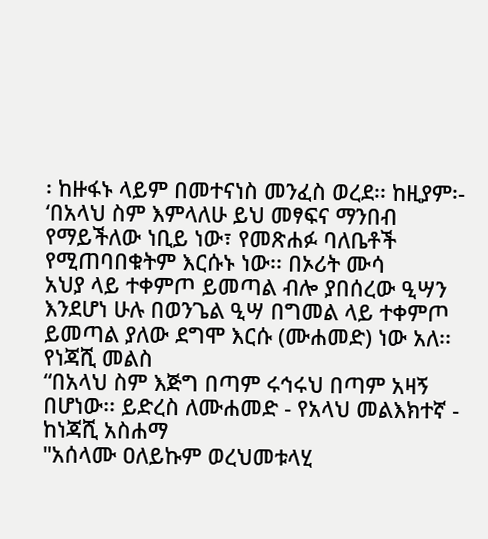፡ ከዙፋኑ ላይም በመተናነስ መንፈስ ወረደ፡፡ ከዚያም፡-
‘በአላህ ስም እምላለሁ ይህ መፃፍና ማንበብ የማይችለው ነቢይ ነው፣ የመጽሐፉ ባለቤቶች የሚጠባበቁትም እርሱኑ ነው፡፡ በኦሪት ሙሳ
አህያ ላይ ተቀምጦ ይመጣል ብሎ ያበሰረው ዒሣን እንደሆነ ሁሉ በወንጌል ዒሣ በግመል ላይ ተቀምጦ ይመጣል ያለው ደግሞ እርሱ (ሙሐመድ) ነው አለ፡፡
የነጃሺ መልስ
“በአላህ ስም እጅግ በጣም ሩኅሩህ በጣም አዛኝ በሆነው፡፡ ይድረስ ለሙሐመድ - የአላህ መልእክተኛ - ከነጃሺ አስሐማ
"አሰላሙ ዐለይኩም ወረህመቱላሂ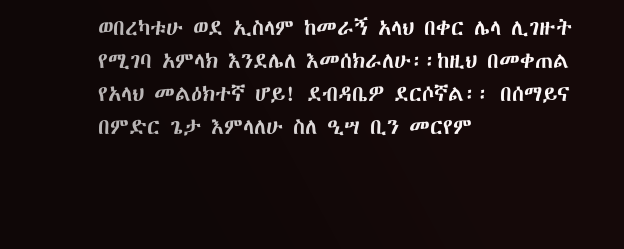ወበረካቱሁ ወደ ኢስላም ከመራኝ አላህ በቀር ሌላ ሊገዙት የሚገባ አምላክ እንደሌለ እመሰክራለሁ፡፡ከዚህ በመቀጠል የአላህ መልዕክተኛ ሆይ! ደብዳቤዎ ደርሶኛል፡፡ በሰማይና በምድር ጌታ እምላለሁ ስለ ዒሣ ቢን መርየም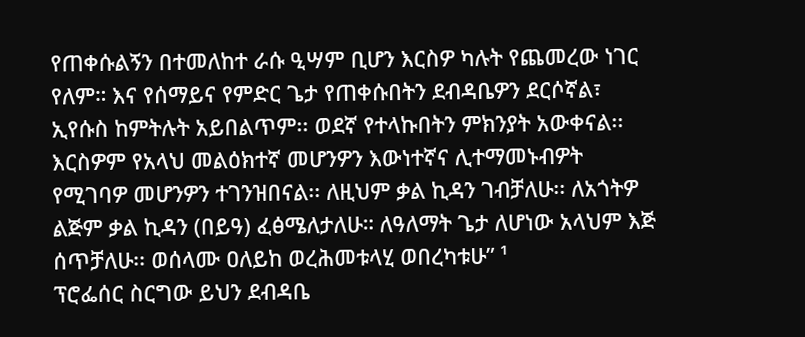የጠቀሱልኝን በተመለከተ ራሱ ዒሣም ቢሆን እርስዎ ካሉት የጨመረው ነገር የለም። እና የሰማይና የምድር ጌታ የጠቀሱበትን ደብዳቤዎን ደርሶኛል፣ ኢየሱስ ከምትሉት አይበልጥም፡፡ ወደኛ የተላኩበትን ምክንያት አውቀናል፡፡ እርስዎም የአላህ መልዕክተኛ መሆንዎን እውነተኛና ሊተማመኑብዎት የሚገባዎ መሆንዎን ተገንዝበናል፡፡ ለዚህም ቃል ኪዳን ገብቻለሁ፡፡ ለአጎትዎ ልጅም ቃል ኪዳን (በይዓ) ፈፅሜለታለሁ። ለዓለማት ጌታ ለሆነው አላህም እጅ ሰጥቻለሁ፡፡ ወሰላሙ ዐለይከ ወረሕመቱላሂ ወበረካቱሁ” ¹
ፕሮፌሰር ስርግው ይህን ደብዳቤ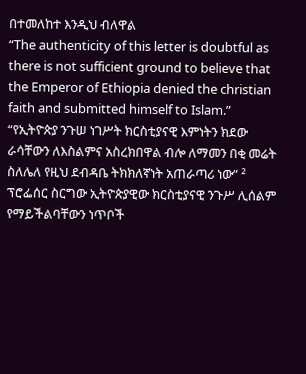በተመለከተ እንዲህ ብለዋል
“The authenticity of this letter is doubtful as there is not sufficient ground to believe that the Emperor of Ethiopia denied the christian faith and submitted himself to Islam.”
“የኢትዮጵያ ንጉሠ ነገሥት ክርስቲያናዊ እምነትን ክደው ራሳቸውን ለእስልምና አስረክበዋል ብሎ ለማመን በቂ መሬት ስለሌለ የዚህ ደብዳቤ ትክክለኛነት አጠራጣሪ ነው” ²
ፕሮፌሰር ስርግው ኢትዮጵያዊው ክርስቲያናዊ ንጉሥ ሊሰልም የማይችልባቸውን ነጥቦች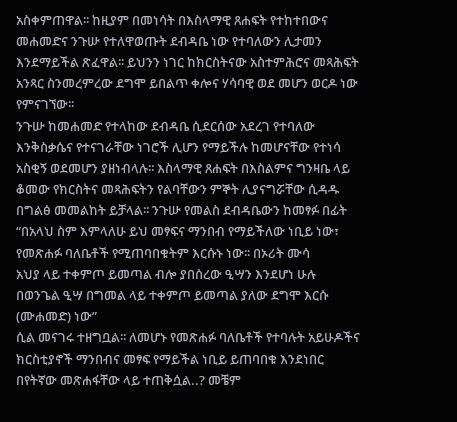አስቀምጠዋል፡፡ ከዚያም በመነሳት በእስላማዊ ጸሐፍት የተከተበውና መሐመድና ንጉሡ የተለዋወጡት ደብዳቤ ነው የተባለውን ሊታመን እንደማይችል ጽፈዋል፡፡ ይህንን ነገር ከክርስትናው አስተምሕሮና መጻሕፍት አንጻር ስንመረምረው ደግሞ ይበልጥ ቀሎና ሃሳባዊ ወደ መሆን ወርዶ ነው የምናገኘው፡፡
ንጉሡ ከመሐመድ የተላከው ደብዳቤ ሲደርሰው አደረገ የተባለው እንቅስቃሴና የተናገራቸው ነገሮች ሊሆን የማይችሉ ከመሆናቸው የተነሳ አስቂኝ ወደመሆን ያዘነብላሉ፡፡ እስላማዊ ጸሐፍት በእስልምና ግንዛቤ ላይ ቆመው የክርስትና መጻሕፍትን የልባቸውን ምኞት ሊያናግሯቸው ሲዳዱ በግልፅ መመልከት ይቻላል፡፡ ንጉሡ የመልስ ደብዳቤውን ከመፃፉ በፊት
“በአላህ ስም እምላለሁ ይህ መፃፍና ማንበብ የማይችለው ነቢይ ነው፣ የመጽሐፉ ባለቤቶች የሚጠባበቁትም እርሱኑ ነው፡፡ በኦሪት ሙሳ
አህያ ላይ ተቀምጦ ይመጣል ብሎ ያበሰረው ዒሣን እንደሆነ ሁሉ በወንጌል ዒሣ በግመል ላይ ተቀምጦ ይመጣል ያለው ደግሞ እርሱ (ሙሐመድ) ነው”
ሲል መናገሩ ተዘግቧል፡፡ ለመሆኑ የመጽሐፉ ባለቤቶች የተባሉት አይሁዶችና ክርስቲያኖች ማንበብና መፃፍ የማይችል ነቢይ ይጠባበቁ እንደነበር በየትኛው መጽሐፋቸው ላይ ተጠቅሷል..? መቼም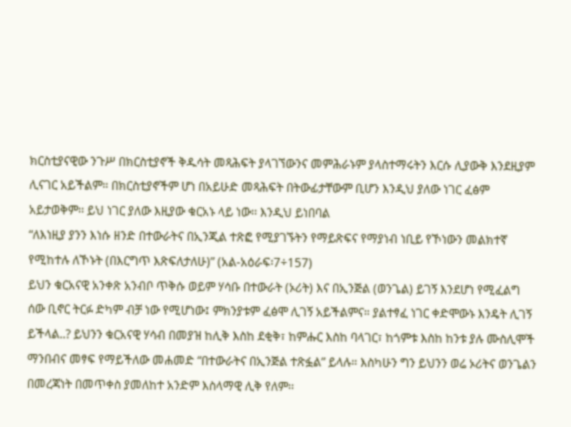ክርስቲያናዊው ንጉሥ በክርስቲያኖች ቅዱሳት መጻሕፍት ያላገኘውንና መምሕራኑም ያላስተማሩትን እርሱ ሊያውቅ እንደዚያም ሊናገር አይችልም። በክርስቲያኖችም ሆነ በአይሁድ መጻሕፍት በትውፊታቸውም ቢሆን እንዲህ ያለው ነገር ፈፅም አይታወቅም፡፡ ይህ ነገር ያለው እዚያው ቁርአኑ ላይ ነው፡፡ እንዲህ ይነበባል
“ለእነዚያ ያንን እነሱ ዘንድ በተውራትና በኢንጂል ተጽፎ የሚያገኙትን የማይጽፍና የማያነብ ነቢይ የኾነውን መልክተኛ የሚከተሉ ለኾኑት (በእርግጥ እጽፍለታለሁ)” (አል-አዕራፍ፡7÷157)
ይህን ቁርአናዊ አንቀጽ አንብቦ ጥቅሱ ወይም ሃሳቡ በተውራት (ኦሪት) እና በኢንጅል (ወንጌል) ይገኝ እንደሆነ የሚፈልግ ሰው ቢኖር ትርፉ ድካም ብቻ ነው የሚሆነው፤ ምክንያቱም ፈፅሞ ሊገኝ አይችልምና። ያልተፃፈ ነገር ቀድሞውኑ እንዴት ሊገኝ ይችላል..? ይህንን ቁርአናዊ ሃሳብ በመያዝ ከሊቅ እስከ ደቂቅ፣ ከምሑር እስከ ባላገር፣ ከጎምቱ እስከ ከንቱ ያሉ ሙስሊሞች ማንበብና መፃፍ የማይችለው መሐመድ “በተውራትና በኢንጅል ተጽፏል” ይላሉ። እስካሁን ግን ይህንን ወሬ ኦሪትና ወንጌልን በመረጃነት በመጥቀስ ያመለከተ አንድም እስላማዊ ሊቅ የለም፡፡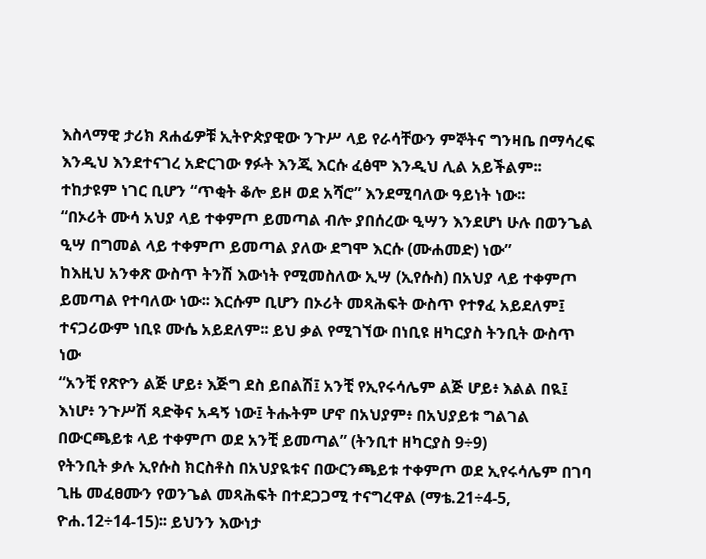እስላማዊ ታሪክ ጸሐፊዎቹ ኢትዮጵያዊው ንጉሥ ላይ የራሳቸውን ምኞትና ግንዛቤ በማሳረፍ እንዲህ እንደተናገረ አድርገው ፃፉት እንጂ እርሱ ፈፅሞ እንዲህ ሊል አይችልም፡፡
ተከታዩም ነገር ቢሆን “ጥቂት ቆሎ ይዞ ወደ አሻሮ” እንደሚባለው ዓይነት ነው፡፡
“በኦሪት ሙሳ አህያ ላይ ተቀምጦ ይመጣል ብሎ ያበሰረው ዒሣን እንደሆነ ሁሉ በወንጌል ዒሣ በግመል ላይ ተቀምጦ ይመጣል ያለው ደግሞ እርሱ (ሙሐመድ) ነው”
ከእዚህ አንቀጽ ውስጥ ትንሽ እውነት የሚመስለው ኢሣ (ኢየሱስ) በአህያ ላይ ተቀምጦ ይመጣል የተባለው ነው፡፡ እርሱም ቢሆን በኦሪት መጻሕፍት ውስጥ የተፃፈ አይደለም፤ ተናጋሪውም ነቢዩ ሙሴ አይደለም፡፡ ይህ ቃል የሚገኘው በነቢዩ ዘካርያስ ትንቢት ውስጥ ነው
“አንቺ የጽዮን ልጅ ሆይ፥ እጅግ ደስ ይበልሽ፤ አንቺ የኢየሩሳሌም ልጅ ሆይ፥ እልል በዪ፤ እነሆ፥ ንጉሥሽ ጻድቅና አዳኝ ነው፤ ትሑትም ሆኖ በአህያም፥ በአህያይቱ ግልገል በውርጫይቱ ላይ ተቀምጦ ወደ አንቺ ይመጣል” (ትንቢተ ዘካርያስ 9÷9)
የትንቢት ቃሉ ኢየሱስ ክርስቶስ በአህያዪቱና በውርንጫይቱ ተቀምጦ ወደ ኢየሩሳሌም በገባ ጊዜ መፈፀሙን የወንጌል መጻሕፍት በተደጋጋሚ ተናግረዋል (ማቴ.21÷4-5, ዮሐ.12÷14-15)፡፡ ይህንን እውነታ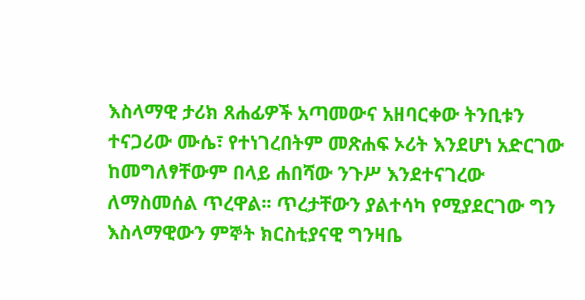እስላማዊ ታሪክ ጸሐፊዎች አጣመውና አዘባርቀው ትንቢቱን ተናጋሪው ሙሴ፣ የተነገረበትም መጽሐፍ ኦሪት እንደሆነ አድርገው ከመግለፃቸውም በላይ ሐበሻው ንጉሥ እንደተናገረው ለማስመሰል ጥረዋል፡፡ ጥረታቸውን ያልተሳካ የሚያደርገው ግን እስላማዊውን ምኞት ክርስቲያናዊ ግንዛቤ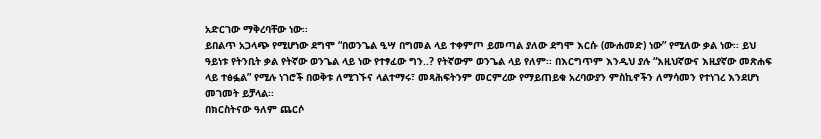አድርገው ማቅረባቸው ነው፡፡
ይበልጥ አጋላጭ የሚሆነው ደግሞ “በወንጌል ዒሣ በግመል ላይ ተቀምጦ ይመጣል ያለው ደግሞ እርሱ (ሙሐመድ) ነው” የሚለው ቃል ነው፡፡ ይህ ዓይነቱ የትንቢት ቃል የትኛው ወንጌል ላይ ነው የተፃፈው ግን..? የትኛውም ወንጌል ላይ የለም፡፡ በእርግጥም እንዲህ ያሉ “እዚህኛውና እዚያኛው መጽሐፍ ላይ ተፅፏል” የሚሉ ነገሮች በወቅቱ ለሚገኙና ላልተማሩ፣ መጻሕፍትንም መርምረው የማይጠይቁ አረባውያን ምስኪኖችን ለማሳመን የተነገረ እንደሆነ መገመት ይቻላል፡፡
በክርስትናው ዓለም ጨርሶ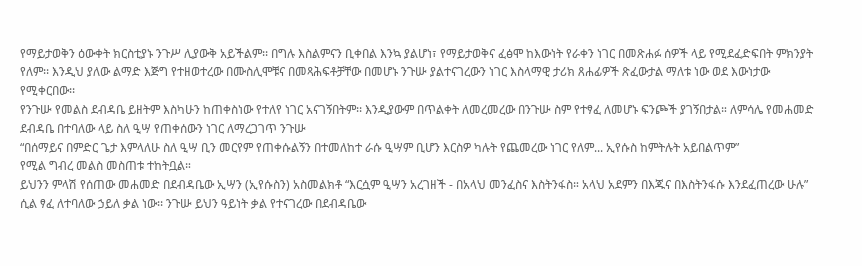የማይታወቅን ዕውቀት ክርስቲያኑ ንጉሥ ሊያውቅ አይችልም፡፡ በግሉ እስልምናን ቢቀበል እንኳ ያልሆነ፣ የማይታወቅና ፈፅሞ ከእውነት የራቀን ነገር በመጽሐፉ ሰዎች ላይ የሚደፈድፍበት ምክንያት የለም፡፡ እንዲህ ያለው ልማድ እጅግ የተዘወተረው በሙስሊሞቹና በመጻሕፍቶቻቸው በመሆኑ ንጉሡ ያልተናገረውን ነገር እስላማዊ ታሪክ ጸሐፊዎች ጽፈውታል ማለቱ ነው ወደ እውነታው የሚቀርበው፡፡
የንጉሡ የመልስ ደብዳቤ ይዘትም እስካሁን ከጠቀስነው የተለየ ነገር አናገኝበትም፡፡ እንዲያውም በጥልቀት ለመረመረው በንጉሡ ስም የተፃፈ ለመሆኑ ፍንጮች ያገኝበታል። ለምሳሌ የመሐመድ ደብዳቤ በተባለው ላይ ስለ ዒሣ የጠቀሰውን ነገር ለማረጋገጥ ንጉሡ
“በሰማይና በምድር ጌታ እምላለሁ ስለ ዒሣ ቢን መርየም የጠቀሱልኝን በተመለከተ ራሱ ዒሣም ቢሆን እርስዎ ካሉት የጨመረው ነገር የለም... ኢየሱስ ከምትሉት አይበልጥም”
የሚል ግብረ መልስ መስጠቱ ተከትቧል።
ይህንን ምላሽ የሰጠው መሐመድ በደብዳቤው ኢሣን (ኢየሱስን) አስመልክቶ “እርሷም ዒሣን አረገዘች - በአላህ መንፈስና እስትንፋስ። አላህ አደምን በእጁና በእስትንፋሱ እንደፈጠረው ሁሉ” ሲል ፃፈ ለተባለው ኃይለ ቃል ነው፡፡ ንጉሡ ይህን ዓይነት ቃል የተናገረው በደብዳቤው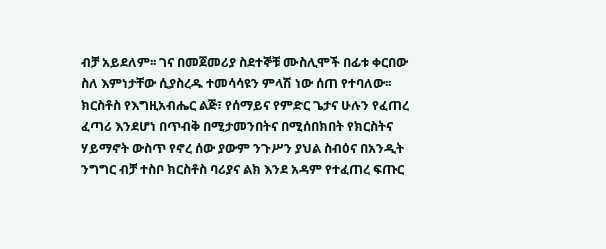ብቻ አይደለም፡፡ ገና በመጀመሪያ ስደተኞቹ ሙስሊሞች በፊቱ ቀርበው ስለ እምነታቸው ሲያስረዱ ተመሳሳዩን ምላሽ ነው ሰጠ የተባለው፡፡
ክርስቶስ የእግዚአብሔር ልጅ፣ የሰማይና የምድር ጌታና ሁሉን የፈጠረ ፈጣሪ እንደሆነ በጥብቅ በሚታመንበትና በሚሰበክበት የክርስትና ሃይማኖት ውስጥ የኖረ ሰው ያውም ንጉሥን ያህል ስብዕና በአንዲት ንግግር ብቻ ተስቦ ክርስቶስ ባሪያና ልክ እንደ አዳም የተፈጠረ ፍጡር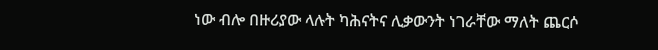ነው ብሎ በዙሪያው ላሉት ካሕናትና ሊቃውንት ነገራቸው ማለት ጨርሶ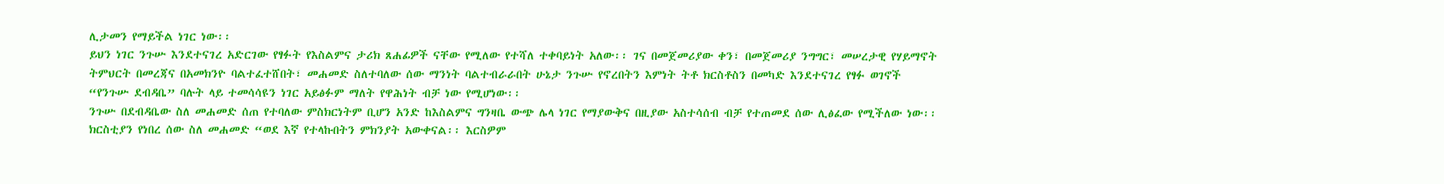ሊታመን የማይችል ነገር ነው፡፡
ይህን ነገር ንጉሡ እንደተናገረ አድርገው የፃፉት የእስልምና ታሪክ ጸሐፊዎች ናቸው የሚለው የተሻለ ተቀባይነት አለው፡፡ ገና በመጀመሪያው ቀን፣ በመጀመሪያ ንግግር፣ መሠረታዊ የሃይማኖት ትምህርት በመረጃና በአመክንዮ ባልተፈተሸበት፣ መሐመድ ስለተባለው ሰው ማንነት ባልተብራራበት ሁኔታ ንጉሡ የኖረበትን እምነት ትቶ ክርስቶስን በመካድ እንደተናገረ የፃፉ ወገኖች “የንጉሡ ደብዳቤ” ባሉት ላይ ተመሳሳዩን ነገር አይፅፉም ማለት የዋሕነት ብቻ ነው የሚሆነው፡፡
ንጉሡ በደብዳቤው ስለ መሐመድ ሰጠ የተባለው ምስክርነትም ቢሆን አንድ ከእስልምና ግንዛቤ ውጭ ሌላ ነገር የማያውቅና በዚያው አስተሳሰብ ብቻ የተጠመደ ሰው ሊፅፈው የሚችለው ነው፡፡ ክርስቲያን የነበረ ሰው ስለ መሐመድ “ወደ እኛ የተላኩበትን ምክንያት አውቀናል፡፡ እርስዎም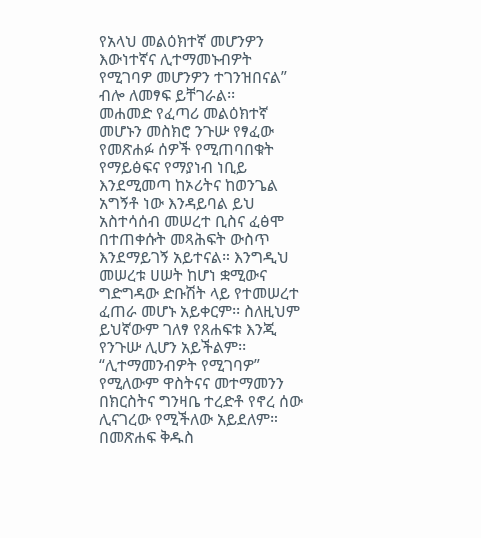የአላህ መልዕክተኛ መሆንዎን እውነተኛና ሊተማመኑብዎት የሚገባዎ መሆንዎን ተገንዝበናል” ብሎ ለመፃፍ ይቸገራል፡፡
መሐመድ የፈጣሪ መልዕክተኛ መሆኑን መስክሮ ንጉሡ የፃፈው የመጽሐፉ ሰዎች የሚጠባበቁት የማይፅፍና የማያነብ ነቢይ እንደሚመጣ ከኦሪትና ከወንጌል አግኝቶ ነው እንዳይባል ይህ አስተሳሰብ መሠረተ ቢስና ፈፅሞ በተጠቀሱት መጻሕፍት ውስጥ እንደማይገኝ አይተናል። እንግዲህ መሠረቱ ሀሠት ከሆነ ቋሚውና ግድግዳው ድቡሽት ላይ የተመሠረተ ፈጠራ መሆኑ አይቀርም፡፡ ስለዚህም ይህኛውም ገለፃ የጸሐፍቱ እንጂ የንጉሡ ሊሆን አይችልም፡፡
“ሊተማመንብዎት የሚገባዎ” የሚለውም ዋስትናና መተማመንን በክርስትና ግንዛቤ ተረድቶ የኖረ ሰው ሊናገረው የሚችለው አይደለም። በመጽሐፍ ቅዱስ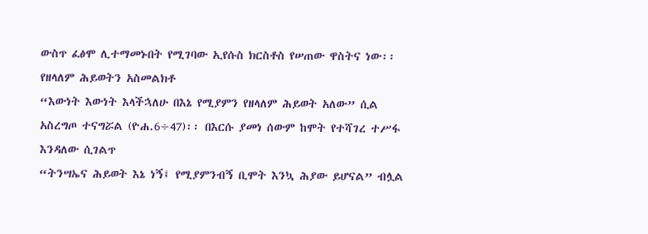ውስጥ ፈፅሞ ሊተማመኑበት የሚገባው ኢየሱስ ክርስቶስ የሠጠው ዋስትና ነው፡፡ የዘላለም ሕይወትን አስመልክቶ
“እውነት እውነት እላችኋለሁ በእኔ የሚያምን የዘላለም ሕይወት አለው” ሲል አስረግጦ ተናግሯል (ዮሐ.6÷47)፡፡ በእርሱ ያመነ ሰውም ከሞት የተሻገረ ተሥፋ እንዳለው ሲገልጥ
“ትንሣኤና ሕይወት እኔ ነኝ፤ የሚያምንብኝ ቢሞት እንኳ ሕያው ይሆናል” ብሏል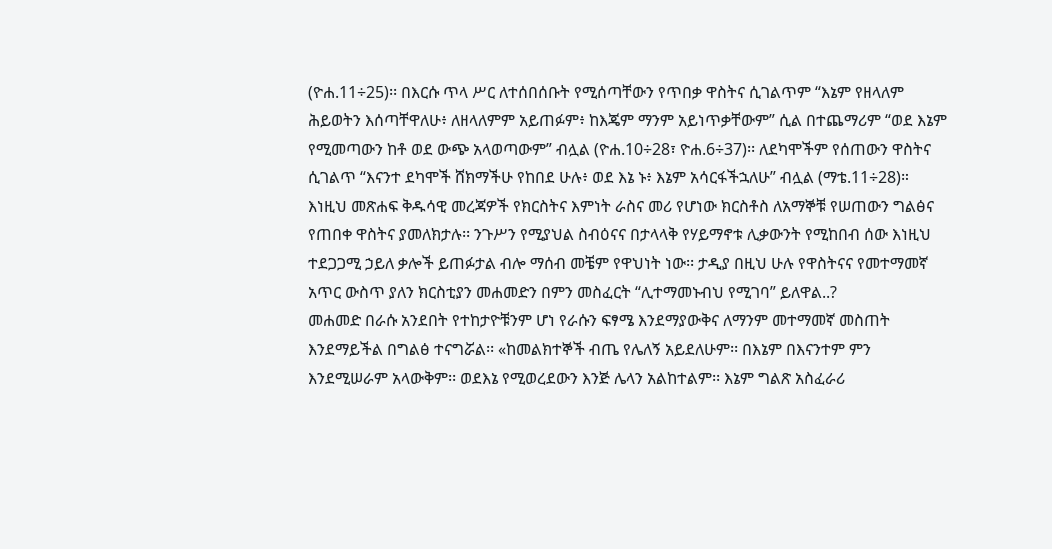(ዮሐ.11÷25)፡፡ በእርሱ ጥላ ሥር ለተሰበሰቡት የሚሰጣቸውን የጥበቃ ዋስትና ሲገልጥም “እኔም የዘላለም ሕይወትን እሰጣቸዋለሁ፥ ለዘላለምም አይጠፉም፥ ከእጄም ማንም አይነጥቃቸውም” ሲል በተጨማሪም “ወደ እኔም የሚመጣውን ከቶ ወደ ውጭ አላወጣውም” ብሏል (ዮሐ.10÷28፣ ዮሐ.6÷37)፡፡ ለደካሞችም የሰጠውን ዋስትና ሲገልጥ “እናንተ ደካሞች ሸክማችሁ የከበደ ሁሉ፥ ወደ እኔ ኑ፥ እኔም አሳርፋችኋለሁ” ብሏል (ማቴ.11÷28)።
እነዚህ መጽሐፍ ቅዱሳዊ መረጃዎች የክርስትና እምነት ራስና መሪ የሆነው ክርስቶስ ለአማኞቹ የሠጠውን ግልፅና የጠበቀ ዋስትና ያመለክታሉ፡፡ ንጉሥን የሚያህል ስብዕናና በታላላቅ የሃይማኖቱ ሊቃውንት የሚከበብ ሰው እነዚህ ተደጋጋሚ ኃይለ ቃሎች ይጠፉታል ብሎ ማሰብ መቼም የዋህነት ነው፡፡ ታዲያ በዚህ ሁሉ የዋስትናና የመተማመኛ አጥር ውስጥ ያለን ክርስቲያን መሐመድን በምን መስፈርት “ሊተማመኑብህ የሚገባ” ይለዋል..?
መሐመድ በራሱ አንደበት የተከታዮቹንም ሆነ የራሱን ፍፃሜ እንደማያውቅና ለማንም መተማመኛ መስጠት እንደማይችል በግልፅ ተናግሯል፡፡ «ከመልክተኞች ብጤ የሌለኝ አይደለሁም፡፡ በእኔም በእናንተም ምን እንደሚሠራም አላውቅም፡፡ ወደእኔ የሚወረደውን እንጅ ሌላን አልከተልም፡፡ እኔም ግልጽ አስፈራሪ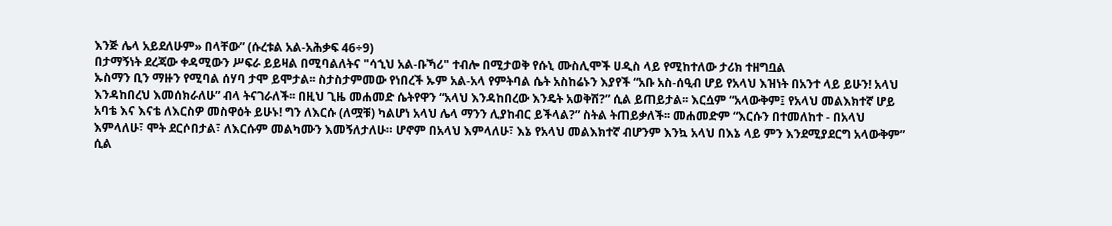እንጅ ሌላ አይደለሁም» በላቸው” (ሱረቱል አል-አሕቃፍ 46÷9)
በታማኝነት ደረጃው ቀዳሚውን ሥፍራ ይይዛል በሚባልለትና "ሳኂህ አል-ቡኻሪ" ተብሎ በሚታወቅ የሱኒ ሙስሊሞች ሀዲስ ላይ የሚከተለው ታሪክ ተዘግቧል
ኡስማን ቢን ማዙን የሚባል ሰሃባ ታሞ ይሞታል፡፡ ስታስታምመው የነበረች ኡም አል-አላ የምትባል ሴት አስከሬኑን እያየች “አቡ አስ-ሰዒብ ሆይ የአላህ እዝነት በአንተ ላይ ይሁን! አላህ እንዳከበረህ እመሰክራለሁ” ብላ ትናገራለች፡፡ በዚህ ጊዜ መሐመድ ሴትየዋን “አላህ እንዳከበረው እንዴት አወቅሽ?” ሲል ይጠይታል፡፡ እርሷም “አላውቅም፤ የአላህ መልእክተኛ ሆይ አባቴ እና እናቴ ለእርስዎ መስዋዕት ይሁኑ! ግን ለእርሱ (ለሟቹ) ካልሆነ አላህ ሌላ ማንን ሊያከብር ይችላል?” ስትል ትጠይቃለች፡፡ መሐመድም “እርሱን በተመለከተ - በአላህ እምላለሁ፣ ሞት ደርሶበታል፣ ለእርሱም መልካሙን እመኝለታለሁ። ሆኖም በአላህ እምላለሁ፣ እኔ የአላህ መልእክተኛ ብሆንም እንኳ አላህ በእኔ ላይ ምን እንደሚያደርግ አላውቅም” ሲል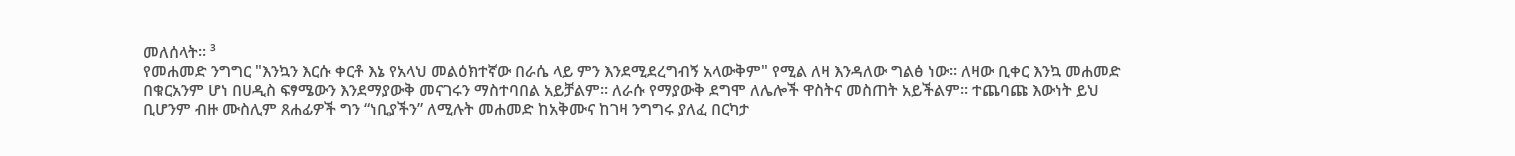መለሰላት፡፡ ³
የመሐመድ ንግግር "እንኳን እርሱ ቀርቶ እኔ የአላህ መልዕክተኛው በራሴ ላይ ምን እንደሚደረግብኝ አላውቅም" የሚል ለዛ እንዳለው ግልፅ ነው፡፡ ለዛው ቢቀር እንኳ መሐመድ በቁርአንም ሆነ በሀዲስ ፍፃሜውን እንደማያውቅ መናገሩን ማስተባበል አይቻልም፡፡ ለራሱ የማያውቅ ደግሞ ለሌሎች ዋስትና መስጠት አይችልም፡፡ ተጨባጩ እውነት ይህ ቢሆንም ብዙ ሙስሊም ጸሐፊዎች ግን “ነቢያችን” ለሚሉት መሐመድ ከአቅሙና ከገዛ ንግግሩ ያለፈ በርካታ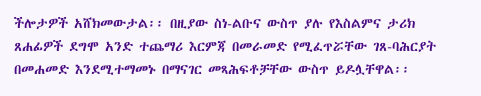ችሎታዎች አሸክመውታል፡፡ በዚያው ስነ-ልቡና ውስጥ ያሉ የእስልምና ታሪክ ጸሐፊዎች ደግሞ አንድ ተጨማሪ እርምጃ በመራመድ የሚፈጥሯቸው ገጸ-ባሕርያት በመሐመድ እንደሚተማመኑ በማናገር መጻሕፍቶቻቸው ውስጥ ይዶሏቸዋል፡፡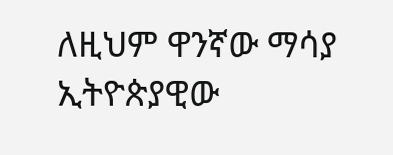ለዚህም ዋንኛው ማሳያ ኢትዮጵያዊው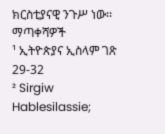ክርስቲያናዊ ንጉሥ ነው፡፡
ማጣቀሻዎች
¹ ኢትዮጵያና ኢስላም ገጽ 29-32
² Sirgiw Hablesilassie;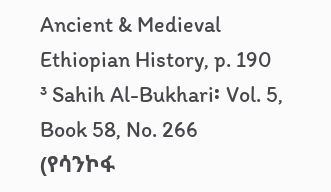Ancient & Medieval Ethiopian History, p. 190
³ Sahih Al-Bukhari፡ Vol. 5, Book 58, No. 266
(የሳንኮፋ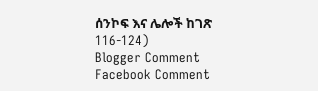ሰንኮፍ እና ሌሎች ከገጽ 116-124)
Blogger Comment
Facebook Comment